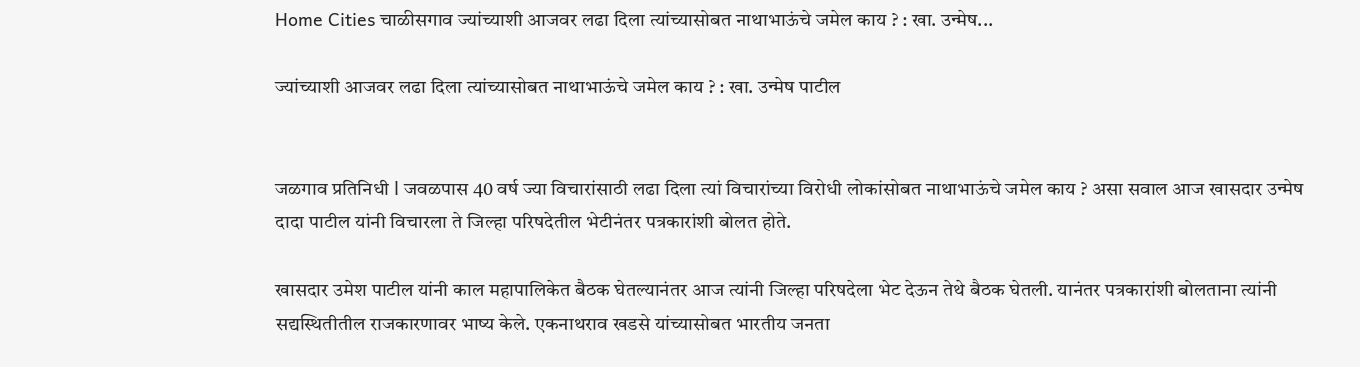Home Cities चाळीसगाव ज्यांच्याशी आजवर लढा दिला त्यांच्यासोबत नाथाभाऊंचे जमेल काय ? : खा. उन्मेष...

ज्यांच्याशी आजवर लढा दिला त्यांच्यासोबत नाथाभाऊंचे जमेल काय ? : खा. उन्मेष पाटील


जळगाव प्रतिनिधी l जवळपास 40 वर्ष ज्या विचारांसाठी लढा दिला त्यां विचारांच्या विरोधी लोकांसोबत नाथाभाऊंचे जमेल काय ? असा सवाल आज खासदार उन्मेष दादा पाटील यांनी विचारला ते जिल्हा परिषदेतील भेटीनंतर पत्रकारांशी बोलत होते.

खासदार उमेश पाटील यांनी काल महापालिकेत बैठक घेतल्यानंतर आज त्यांनी जिल्हा परिषदेला भेट देऊन तेथे बैठक घेतली. यानंतर पत्रकारांशी बोलताना त्यांनी सद्यस्थितीतील राजकारणावर भाष्य केले. एकनाथराव खडसे यांच्यासोबत भारतीय जनता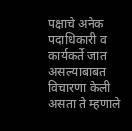पक्षाचे अनेक पदाधिकारी व कार्यकर्ते जात असल्याबाबत विचारणा केली असता ते म्हणाले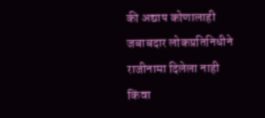की अद्याप कोणालाही जबाबदार लोकप्रतिनिधीने राजीनामा दिलेला नाही किंवा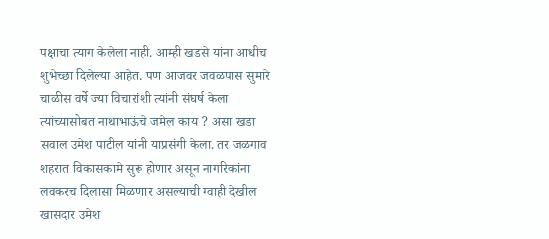पक्षाचा त्याग केलेला नाही. आम्ही खडसे यांना आधीच शुभेच्छा दिलेल्या आहेत. पण आजवर जवळपास सुमारे चाळीस वर्षे ज्या विचारांशी त्यांनी संघर्ष केला त्यांच्यासोबत नाथाभाऊंचे जमेल काय ? असा खडा सवाल उमेश पाटील यांनी याप्रसंगी केला. तर जळगाव शहरात विकासकामे सुरू होणार असून नागरिकांना लवकरच दिलासा मिळणार असल्याची ग्वाही देखील खासदार उमेश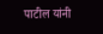पाटील यांनी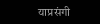याप्रसंगी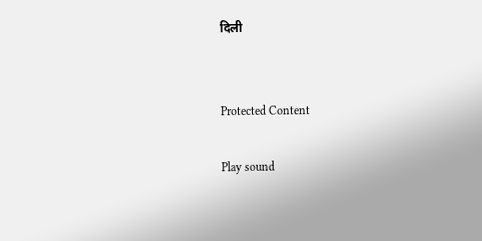दिली


Protected Content

Play sound